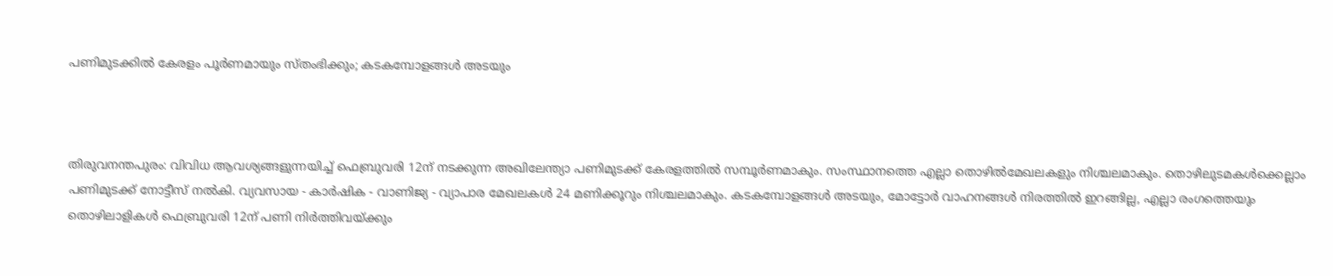പണിമുടക്കില്‍ കേരളം പൂര്‍ണമായും സ്തംഭിക്കും; കടകമ്പോളങ്ങള്‍ അടയും



തിരുവനന്തപുരം: വിവിധ ആവശ്യങ്ങളുന്നയിച്ച്‌ ഫെബ്രുവരി 12ന് നടക്കുന്ന അഖിലേന്ത്യാ പണിമുടക്ക്‌ കേരളത്തിൽ സമ്പൂർണമാകും. സംസ്ഥാനത്തെ എല്ലാ തൊഴിൽമേഖലകളും നിശ്ചലമാകും. തൊഴിലുടമകൾക്കെല്ലാം പണിമുടക്ക് നോട്ടീസ് നൽകി. വ്യവസായ - കാര്‍ഷിക - വാണിജ്യ - വ്യാപാര മേഖലകള്‍ 24 മണിക്കൂറും നിശ്ചലമാകും. കടകമ്പോളങ്ങള്‍ അടയും, മോട്ടോര്‍ വാഹനങ്ങള്‍ നിരത്തില്‍ ഇറങ്ങില്ല, എല്ലാ രംഗത്തെയും തൊഴിലാളികള്‍ ഫെബ്രുവരി 12ന് പണി നിര്‍ത്തിവയ്ക്കും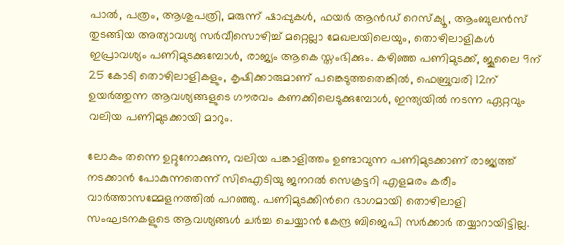പാല്‍, പത്രം, ആശുപത്രി, മരുന്ന് ഷാപ്പുകള്‍, ഫയര്‍ ആന്‍ഡ് റെസ്ക്യൂ, ആംബുലന്‍സ് തുടങ്ങിയ അത്യാവശ്യ സര്‍വീസൊഴിച്ച് മറ്റെല്ലാ മേഖലയിലെയും, തൊഴിലാളികള്‍ ഇപ്രാവശ്യം പണിമുടക്കുമ്പോള്‍, രാജ്യം ആകെ സ്തംഭിക്കും. കഴിഞ്ഞ പണിമുടക്ക്, ജൂലൈ 9ന് 25 കോടി തൊഴിലാളികളും, കൃഷിക്കാരുമാണ് പങ്കെടുത്തതെങ്കില്‍, ഫെബ്രുവരി 12ന് ഉയര്‍ത്തുന്ന ആവശ്യങ്ങളുടെ ഗൗരവം കണക്കിലെടുക്കുമ്പോള്‍, ഇന്ത്യയില്‍ നടന്ന ഏറ്റവും വലിയ പണിമുടക്കായി മാറും.

ലോകം തന്നെ ഉറ്റുനോക്കുന്ന, വലിയ പങ്കാളിത്തം ഉണ്ടാവുന്ന പണിമുടക്കാണ് രാജ്യത്ത് നടക്കാന്‍ പോകുന്നതെന്ന് സിഐടിയു ജനറൽ സെക്രട്ടറി എളമരം കരീം വാർത്താസമ്മേളനത്തിൽ പറഞ്ഞു. പണിമുടക്കിന്‍റെ ഭാഗമായി തൊഴിലാളി സംഘടനകളുടെ ആവശ്യങ്ങള്‍ ചര്‍ച്ച ചെയ്യാന്‍ കേന്ദ്ര ബിജെപി സര്‍ക്കാര്‍ തയ്യാറായിട്ടില്ല.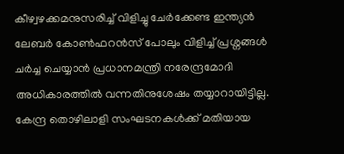കീഴ്വഴക്കമനുസരിച്ച് വിളിച്ചു ചേര്‍ക്കേണ്ട ഇന്ത്യന്‍ ലേബര്‍ കോണ്‍ഫറന്‍സ് പോലും വിളിച്ച് പ്രശ്നങ്ങള്‍ ചര്‍ച്ച ചെയ്യാന്‍ പ്രധാനമന്ത്രി നരേന്ദ്രമോദി അധികാരത്തില്‍ വന്നതിനുശേഷം തയ്യാറായിട്ടില്ല. കേന്ദ്ര തൊഴിലാളി സംഘടനകള്‍ക്ക് മതിയായ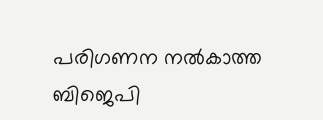പരിഗണന നല്‍കാത്ത ബിജെപി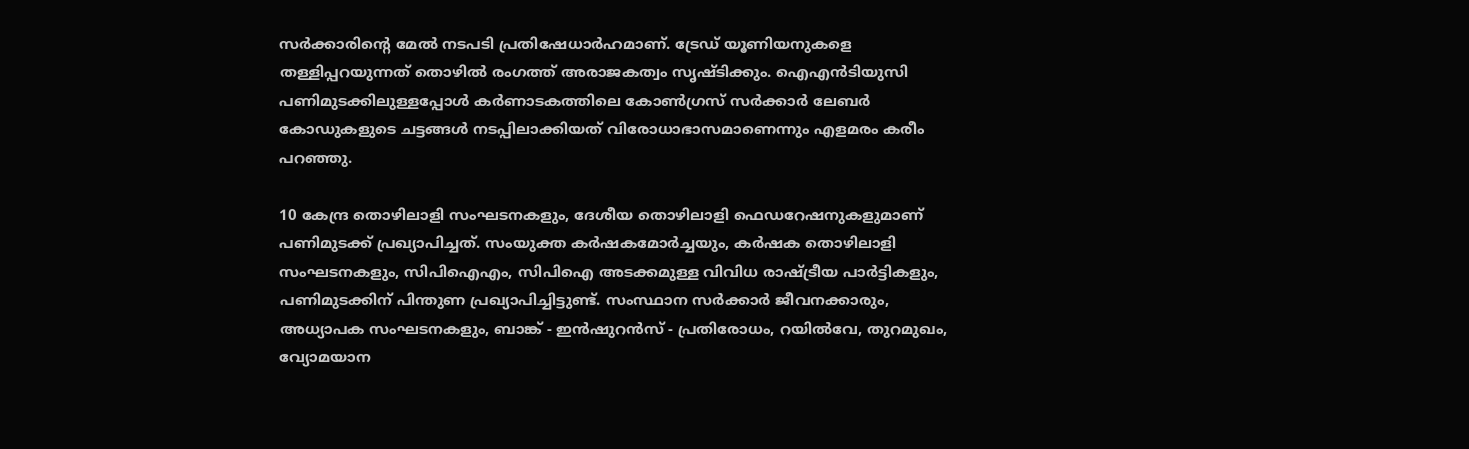സര്‍ക്കാരിന്‍റെ മേല്‍ നടപടി പ്രതിഷേധാര്‍ഹമാണ്. ട്രേഡ് യൂണിയനുകളെ തള്ളിപ്പറയുന്നത് തൊഴില്‍ രംഗത്ത് അരാജകത്വം സൃഷ്ടിക്കും. ഐഎന്‍ടിയുസി പണിമുടക്കിലുള്ളപ്പോള്‍ കര്‍ണാടകത്തിലെ കോണ്‍ഗ്രസ് സര്‍ക്കാര്‍ ലേബര്‍ കോഡുകളുടെ ചട്ടങ്ങള്‍ നടപ്പിലാക്കിയത് വിരോധാഭാസമാണെന്നും എളമരം കരീം പറഞ്ഞു.

10 കേന്ദ്ര തൊഴിലാളി സംഘടനകളും, ദേശീയ തൊഴിലാളി ഫെഡറേഷനുകളുമാണ് പണിമുടക്ക് പ്രഖ്യാപിച്ചത്. സംയുക്ത കര്‍ഷകമോര്‍ച്ചയും, കര്‍ഷക തൊഴിലാളി സംഘടനകളും, സിപിഐഎം, സിപിഐ അടക്കമുള്ള വിവിധ രാഷ്ട്രീയ പാര്‍ട്ടികളും, പണിമുടക്കിന് പിന്തുണ പ്രഖ്യാപിച്ചിട്ടുണ്ട്. സംസ്ഥാന സര്‍ക്കാര്‍ ജീവനക്കാരും, അധ്യാപക സംഘടനകളും, ബാങ്ക് - ഇന്‍ഷുറന്‍സ് - പ്രതിരോധം, റയില്‍വേ, തുറമുഖം, വ്യോമയാന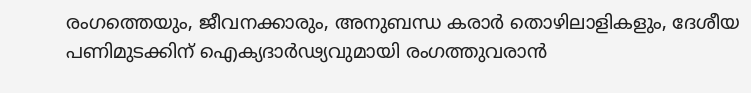രംഗത്തെയും, ജീവനക്കാരും, അനുബന്ധ കരാര്‍ തൊഴിലാളികളും, ദേശീയ പണിമുടക്കിന് ഐക്യദാര്‍ഢ്യവുമായി രംഗത്തുവരാന്‍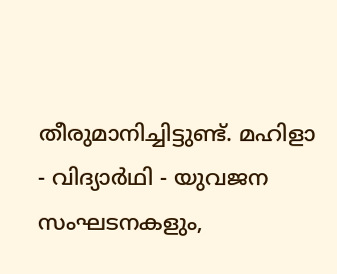തീരുമാനിച്ചിട്ടുണ്ട്. മഹിളാ - വിദ്യാര്‍ഥി - യുവജന സംഘടനകളും,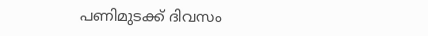പണിമുടക്ക് ദിവസം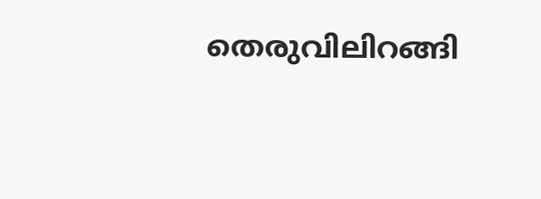തെരുവിലിറങ്ങി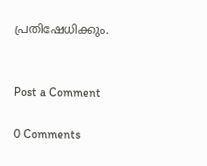പ്രതിഷേധിക്കും.


Post a Comment

0 Comments